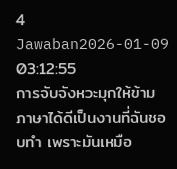4 Jawaban2026-01-09 03:12:55
การจับจังหวะมุกให้ข้ามภาษาได้ดีเป็นงานที่ฉันชอบทำ เพราะมันเหมือ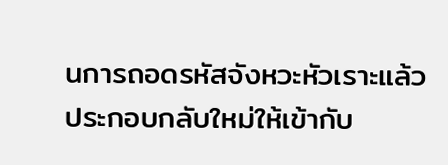นการถอดรหัสจังหวะหัวเราะแล้วประกอบกลับใหม่ให้เข้ากับ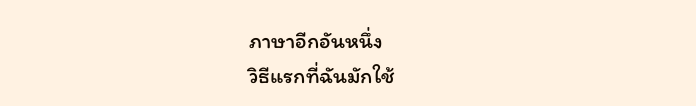ภาษาอีกอันหนึ่ง
วิธีแรกที่ฉันมักใช้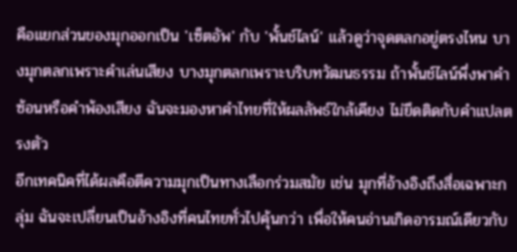คือแยกส่วนของมุกออกเป็น 'เซ็ตอัพ' กับ 'พั้นช์ไลน์' แล้วดูว่าจุดตลกอยู่ตรงไหน บางมุกตลกเพราะคำเล่นเสียง บางมุกตลกเพราะบริบทวัฒนธรรม ถ้าพั้นช์ไลน์พึ่งพาคำซ้อนหรือคำพ้องเสียง ฉันจะมองหาคำไทยที่ให้ผลลัพธ์ใกล้เคียง ไม่ยึดติดกับคำแปลตรงตัว
อีกเทคนิคที่ได้ผลคือตีความมุกเป็นทางเลือกร่วมสมัย เช่น มุกที่อ้างอิงถึงสื่อเฉพาะกลุ่ม ฉันจะเปลี่ยนเป็นอ้างอิงที่คนไทยทั่วไปคุ้นกว่า เพื่อให้คนอ่านเกิดอารมณ์เดียวกับ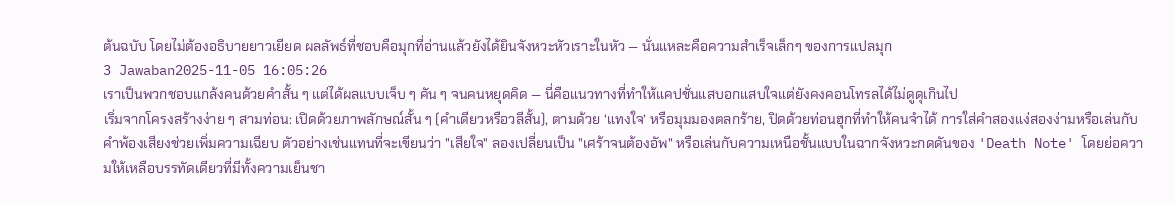ต้นฉบับ โดยไม่ต้องอธิบายยาวเยียด ผลลัพธ์ที่ชอบคือมุกที่อ่านแล้วยังได้ยินจังหวะหัวเราะในหัว — นั่นแหละคือความสำเร็จเล็กๆ ของการแปลมุก
3 Jawaban2025-11-05 16:05:26
เราเป็นพวกชอบแกล้งคนด้วยคำสั้น ๆ แต่ได้ผลแบบเจ็บ ๆ คัน ๆ จนคนหยุดคิด — นี่คือแนวทางที่ทำให้แคปชั่นแสบอกแสบใจแต่ยังคงคอนโทรลได้ไม่ดูดุเกินไป
เริ่มจากโครงสร้างง่าย ๆ สามท่อน: เปิดด้วยภาพลักษณ์สั้น ๆ (คำเดียวหรือวลีสั้น), ตามด้วย ‘แทงใจ’ หรือมุมมองตลกร้าย, ปิดด้วยท่อนฮุกที่ทำให้คนจำได้ การใส่คำสองแง่สองง่ามหรือเล่นกับคำพ้องเสียงช่วยเพิ่มความเฉียบ ตัวอย่างเช่นแทนที่จะเขียนว่า "เสียใจ" ลองเปลี่ยนเป็น "เศร้าจนต้องอัพ" หรือเล่นกับความเหนือชั้นแบบในฉากจังหวะกดดันของ 'Death Note' โดยย่อความให้เหลือบรรทัดเดียวที่มีทั้งความเย็นชา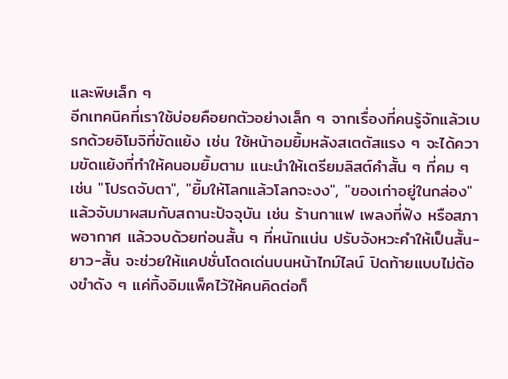และพิษเล็ก ๆ
อีกเทคนิคที่เราใช้บ่อยคือยกตัวอย่างเล็ก ๆ จากเรื่องที่คนรู้จักแล้วเบรกด้วยอิโมจิที่ขัดแย้ง เช่น ใช้หน้าอมยิ้มหลังสเตตัสแรง ๆ จะได้ความขัดแย้งที่ทำให้คนอมยิ้มตาม แนะนำให้เตรียมลิสต์คำสั้น ๆ ที่คม ๆ เช่น "โปรดจับตา", "ยิ้มให้โลกแล้วโลกจะงง", "ของเก่าอยู่ในกล่อง" แล้วจับมาผสมกับสถานะปัจจุบัน เช่น ร้านกาแฟ เพลงที่ฟัง หรือสภาพอากาศ แล้วจบด้วยท่อนสั้น ๆ ที่หนักแน่น ปรับจังหวะคำให้เป็นสั้น-ยาว-สั้น จะช่วยให้แคปชั่นโดดเด่นบนหน้าไทม์ไลน์ ปิดท้ายแบบไม่ต้องขำดัง ๆ แค่ทิ้งอิมแพ็คไว้ให้คนคิดต่อก็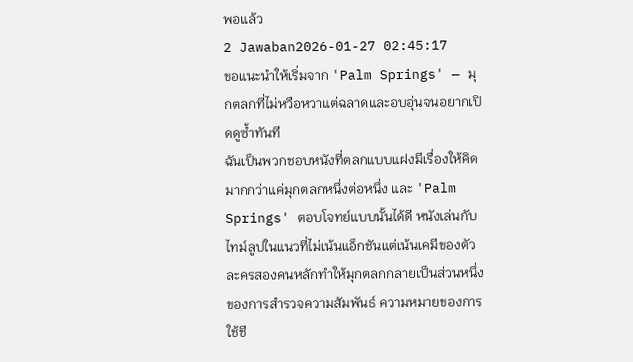พอแล้ว
2 Jawaban2026-01-27 02:45:17
ขอแนะนำให้เริ่มจาก 'Palm Springs' — มุกตลกที่ไม่หวือหวาแต่ฉลาดและอบอุ่นจนอยากเปิดดูซ้ำทันที
ฉันเป็นพวกชอบหนังที่ตลกแบบแฝงมีเรื่องให้คิดมากกว่าแค่มุกตลกหนึ่งต่อหนึ่ง และ 'Palm Springs' ตอบโจทย์แบบนั้นได้ดี หนังเล่นกับไทม์ลูปในแนวที่ไม่เน้นแอ็กชันแต่เน้นเคมีของตัวละครสองคนหลักทำให้มุกตลกกลายเป็นส่วนหนึ่งของการสำรวจความสัมพันธ์ ความหมายของการใช้ชี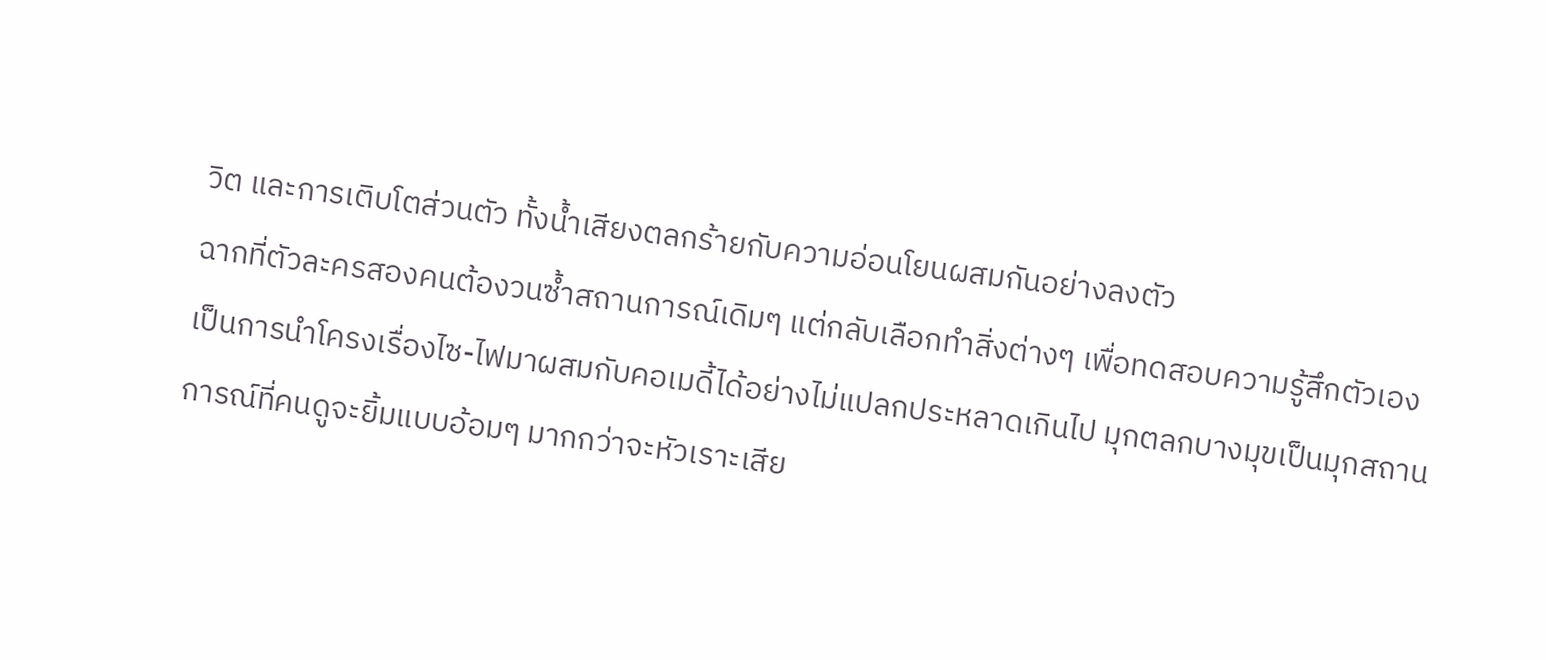วิต และการเติบโตส่วนตัว ทั้งน้ำเสียงตลกร้ายกับความอ่อนโยนผสมกันอย่างลงตัว
ฉากที่ตัวละครสองคนต้องวนซ้ำสถานการณ์เดิมๆ แต่กลับเลือกทำสิ่งต่างๆ เพื่อทดสอบความรู้สึกตัวเอง เป็นการนำโครงเรื่องไซ-ไฟมาผสมกับคอเมดี้ได้อย่างไม่แปลกประหลาดเกินไป มุกตลกบางมุขเป็นมุกสถานการณ์ที่คนดูจะยิ้มแบบอ้อมๆ มากกว่าจะหัวเราะเสีย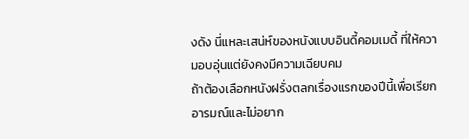งดัง นี่แหละเสน่ห์ของหนังแบบอินดี้คอมเมดี้ ที่ให้ความอบอุ่นแต่ยังคงมีความเฉียบคม
ถ้าต้องเลือกหนังฝรั่งตลกเรื่องแรกของปีนี้เพื่อเรียกอารมณ์และไม่อยาก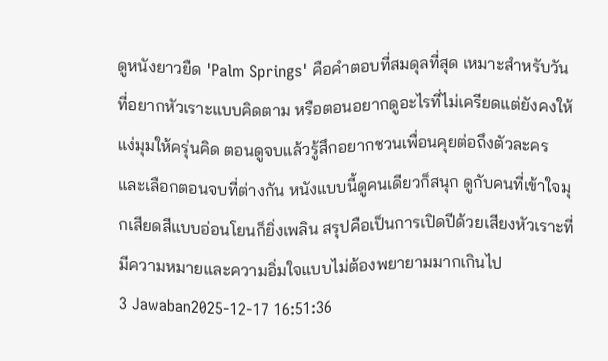ดูหนังยาวยืด 'Palm Springs' คือคำตอบที่สมดุลที่สุด เหมาะสำหรับวันที่อยากหัวเราะแบบคิดตาม หรือตอนอยากดูอะไรที่ไม่เครียดแต่ยังคงให้แง่มุมให้ครุ่นคิด ตอนดูจบแล้วรู้สึกอยากชวนเพื่อนคุยต่อถึงตัวละครและเลือกตอนจบที่ต่างกัน หนังแบบนี้ดูคนเดียวก็สนุก ดูกับคนที่เข้าใจมุกเสียดสีแบบอ่อนโยนก็ยิ่งเพลิน สรุปคือเป็นการเปิดปีด้วยเสียงหัวเราะที่มีความหมายและความอิ่มใจแบบไม่ต้องพยายามมากเกินไป
3 Jawaban2025-12-17 16:51:36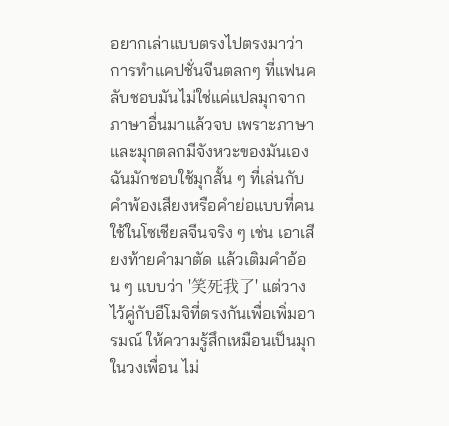อยากเล่าแบบตรงไปตรงมาว่าการทำแคปชั่นจีนตลกๆ ที่แฟนคลับชอบมันไม่ใช่แค่แปลมุกจากภาษาอื่นมาแล้วจบ เพราะภาษาและมุกตลกมีจังหวะของมันเอง ฉันมักชอบใช้มุกสั้น ๆ ที่เล่นกับคำพ้องเสียงหรือคำย่อแบบที่คนใช้ในโซเชียลจีนจริง ๆ เช่น เอาเสียงท้ายคำมาตัด แล้วเติมคำอ้อน ๆ แบบว่า '笑死我了' แต่วางไว้คู่กับอีโมจิที่ตรงกันเพื่อเพิ่มอารมณ์ ให้ความรู้สึกเหมือนเป็นมุกในวงเพื่อน ไม่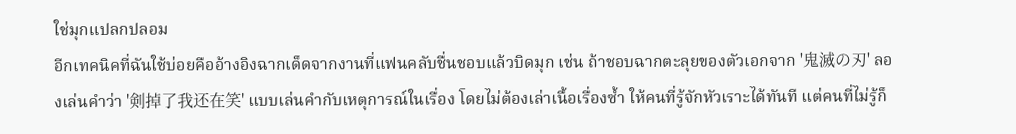ใช่มุกแปลกปลอม
อีกเทคนิคที่ฉันใช้บ่อยคืออ้างอิงฉากเด็ดจากงานที่แฟนคลับชื่นชอบแล้วบิดมุก เช่น ถ้าชอบฉากตะลุยของตัวเอกจาก '鬼滅の刃' ลองเล่นคำว่า '剣掉了我还在笑' แบบเล่นคำกับเหตุการณ์ในเรื่อง โดยไม่ต้องเล่าเนื้อเรื่องซ้ำ ให้คนที่รู้จักหัวเราะได้ทันที แต่คนที่ไม่รู้ก็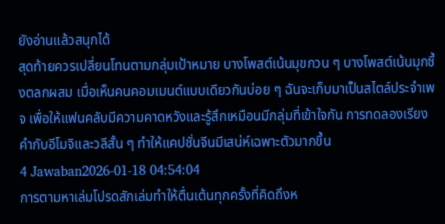ยังอ่านแล้วสนุกได้
สุดท้ายควรเปลี่ยนโทนตามกลุ่มเป้าหมาย บางโพสต์เน้นมุขกวน ๆ บางโพสต์เน้นมุกซึ้งตลกผสม เมื่อเห็นคนคอมเมนต์แบบเดียวกันบ่อย ๆ ฉันจะเก็บมาเป็นสไตล์ประจำเพจ เพื่อให้แฟนคลับมีความคาดหวังและรู้สึกเหมือนมีกลุ่มที่เข้าใจกัน การทดลองเรียงคำกับอีโมจิและวลีสั้น ๆ ทำให้แคปชั่นจีนมีเสน่ห์เฉพาะตัวมากขึ้น
4 Jawaban2026-01-18 04:54:04
การตามหาเล่มโปรดสักเล่มทำให้ตื่นเต้นทุกครั้งที่คิดถึงห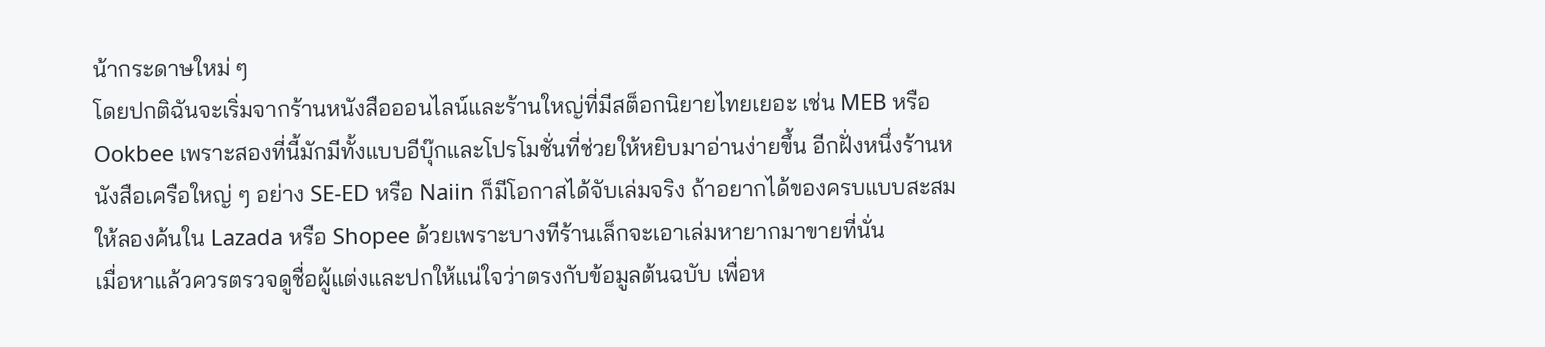น้ากระดาษใหม่ ๆ
โดยปกติฉันจะเริ่มจากร้านหนังสือออนไลน์และร้านใหญ่ที่มีสต็อกนิยายไทยเยอะ เช่น MEB หรือ Ookbee เพราะสองที่นี้มักมีทั้งแบบอีบุ๊กและโปรโมชั่นที่ช่วยให้หยิบมาอ่านง่ายขึ้น อีกฝั่งหนึ่งร้านหนังสือเครือใหญ่ ๆ อย่าง SE-ED หรือ Naiin ก็มีโอกาสได้จับเล่มจริง ถ้าอยากได้ของครบแบบสะสมให้ลองค้นใน Lazada หรือ Shopee ด้วยเพราะบางทีร้านเล็กจะเอาเล่มหายากมาขายที่นั่น
เมื่อหาแล้วควรตรวจดูชื่อผู้แต่งและปกให้แน่ใจว่าตรงกับข้อมูลต้นฉบับ เพื่อห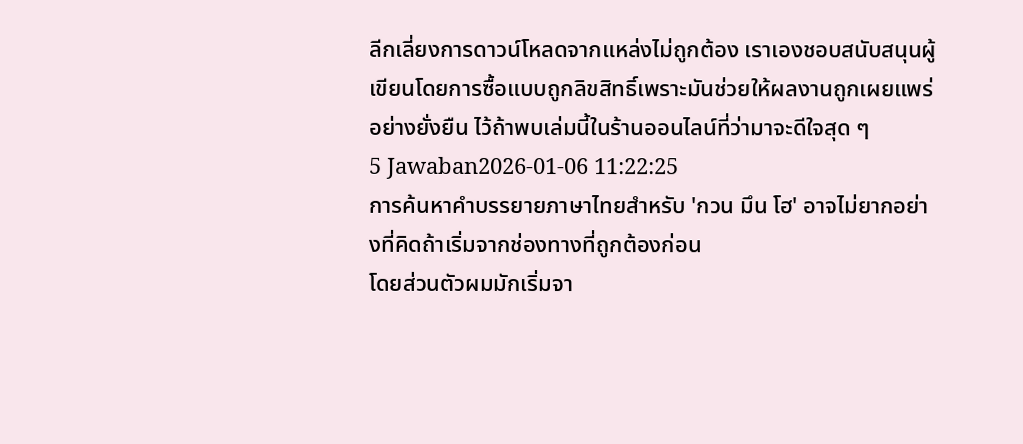ลีกเลี่ยงการดาวน์โหลดจากแหล่งไม่ถูกต้อง เราเองชอบสนับสนุนผู้เขียนโดยการซื้อแบบถูกลิขสิทธิ์เพราะมันช่วยให้ผลงานถูกเผยแพร่อย่างยั่งยืน ไว้ถ้าพบเล่มนี้ในร้านออนไลน์ที่ว่ามาจะดีใจสุด ๆ
5 Jawaban2026-01-06 11:22:25
การค้นหาคำบรรยายภาษาไทยสำหรับ 'กวน มึน โฮ' อาจไม่ยากอย่างที่คิดถ้าเริ่มจากช่องทางที่ถูกต้องก่อน
โดยส่วนตัวผมมักเริ่มจา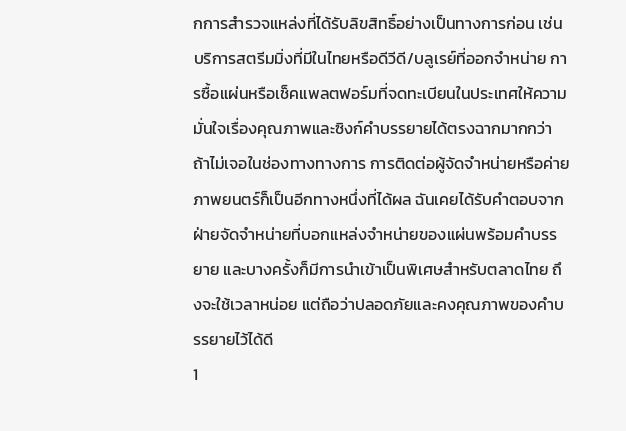กการสำรวจแหล่งที่ได้รับลิขสิทธิ์อย่างเป็นทางการก่อน เช่น บริการสตรีมมิ่งที่มีในไทยหรือดีวีดี/บลูเรย์ที่ออกจำหน่าย การซื้อแผ่นหรือเช็คแพลตฟอร์มที่จดทะเบียนในประเทศให้ความมั่นใจเรื่องคุณภาพและซิงก์คำบรรยายได้ตรงฉากมากกว่า
ถ้าไม่เจอในช่องทางทางการ การติดต่อผู้จัดจำหน่ายหรือค่ายภาพยนตร์ก็เป็นอีกทางหนึ่งที่ได้ผล ฉันเคยได้รับคำตอบจากฝ่ายจัดจำหน่ายที่บอกแหล่งจำหน่ายของแผ่นพร้อมคำบรรยาย และบางครั้งก็มีการนำเข้าเป็นพิเศษสำหรับตลาดไทย ถึงจะใช้เวลาหน่อย แต่ถือว่าปลอดภัยและคงคุณภาพของคำบรรยายไว้ได้ดี
1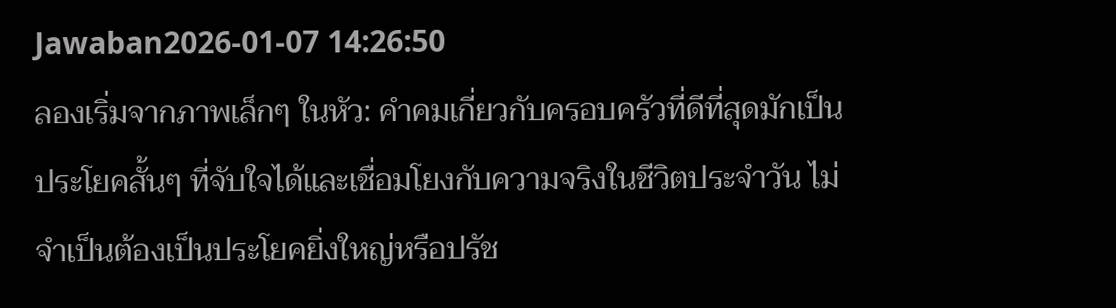Jawaban2026-01-07 14:26:50
ลองเริ่มจากภาพเล็กๆ ในหัว: คำคมเกี่ยวกับครอบครัวที่ดีที่สุดมักเป็นประโยคสั้นๆ ที่จับใจได้และเชื่อมโยงกับความจริงในชีวิตประจำวัน ไม่จำเป็นต้องเป็นประโยคยิ่งใหญ่หรือปรัช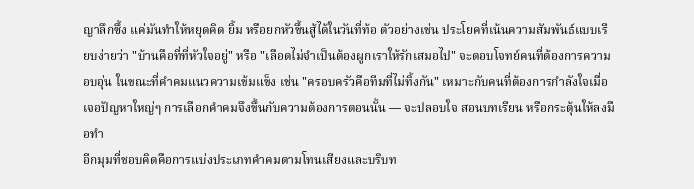ญาลึกซึ้ง แค่มันทำให้หยุดคิด ยิ้ม หรือยกหัวขึ้นสู้ได้ในวันที่ท้อ ตัวอย่างเช่น ประโยคที่เน้นความสัมพันธ์แบบเรียบง่ายว่า "บ้านคือที่ที่หัวใจอยู่" หรือ "เลือดไม่จำเป็นต้องผูกเราให้รักเสมอไป" จะตอบโจทย์คนที่ต้องการความอบอุ่น ในขณะที่คำคมแนวความเข้มแข็ง เช่น "ครอบครัวคือทีมที่ไม่ทิ้งกัน" เหมาะกับคนที่ต้องการกำลังใจเมื่อเจอปัญหาใหญ่ๆ การเลือกคำคมจึงขึ้นกับความต้องการตอนนั้น — จะปลอบใจ สอนบทเรียน หรือกระตุ้นให้ลงมือทำ
อีกมุมที่ชอบคิดคือการแบ่งประเภทคำคมตามโทนเสียงและบริบท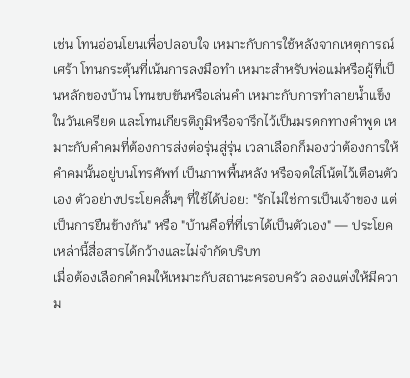เช่น โทนอ่อนโยนเพื่อปลอบใจ เหมาะกับการใช้หลังจากเหตุการณ์เศร้า โทนกระตุ้นที่เน้นการลงมือทำ เหมาะสำหรับพ่อแม่หรือผู้ที่เป็นหลักของบ้าน โทนขบขันหรือเล่นคำ เหมาะกับการทำลายน้ำแข็งในวันเครียด และโทนเกียรติภูมิหรือจารึกไว้เป็นมรดกทางคำพูด เหมาะกับคำคมที่ต้องการส่งต่อรุ่นสู่รุ่น เวลาเลือกก็มองว่าต้องการให้คำคมนั้นอยู่บนโทรศัพท์ เป็นภาพพื้นหลัง หรือจดใส่โน้ตไว้เตือนตัวเอง ตัวอย่างประโยคสั้นๆ ที่ใช้ได้บ่อย: "รักไม่ใช่การเป็นเจ้าของ แต่เป็นการยืนข้างกัน" หรือ "บ้านคือที่ที่เราได้เป็นตัวเอง" — ประโยคเหล่านี้สื่อสารได้กว้างและไม่จำกัดบริบท
เมื่อต้องเลือกคำคมให้เหมาะกับสถานะครอบครัว ลองแต่งให้มีความ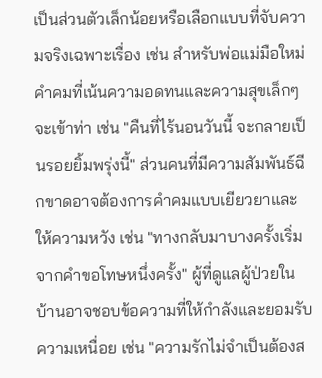เป็นส่วนตัวเล็กน้อยหรือเลือกแบบที่จับความจริงเฉพาะเรื่อง เช่น สำหรับพ่อแม่มือใหม่ คำคมที่เน้นความอดทนและความสุขเล็กๆ จะเข้าท่า เช่น "คืนที่ไร้นอนวันนี้ จะกลายเป็นรอยยิ้มพรุ่งนี้" ส่วนคนที่มีความสัมพันธ์ฉีกขาดอาจต้องการคำคมแบบเยียวยาและให้ความหวัง เช่น "ทางกลับมาบางครั้งเริ่มจากคำขอโทษหนึ่งครั้ง" ผู้ที่ดูแลผู้ป่วยในบ้านอาจชอบข้อความที่ให้กำลังและยอมรับความเหนื่อย เช่น "ความรักไม่จำเป็นต้องส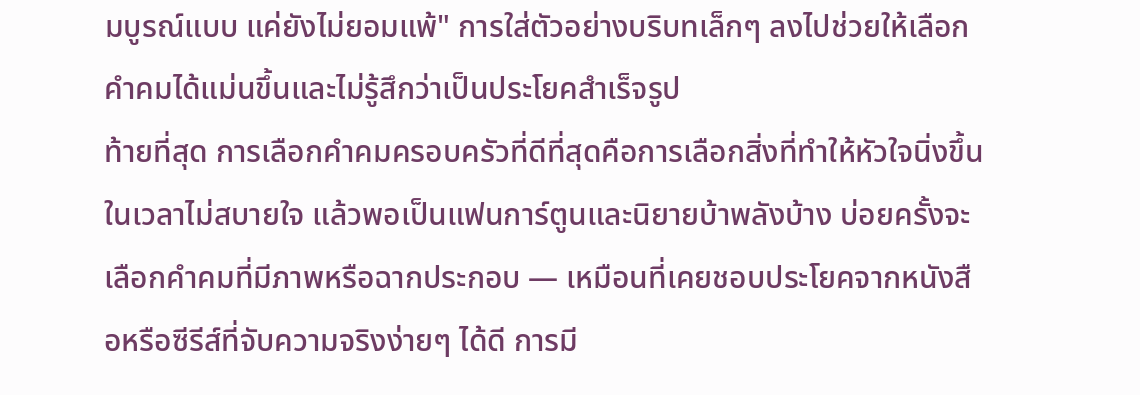มบูรณ์แบบ แค่ยังไม่ยอมแพ้" การใส่ตัวอย่างบริบทเล็กๆ ลงไปช่วยให้เลือกคำคมได้แม่นขึ้นและไม่รู้สึกว่าเป็นประโยคสำเร็จรูป
ท้ายที่สุด การเลือกคำคมครอบครัวที่ดีที่สุดคือการเลือกสิ่งที่ทำให้หัวใจนิ่งขึ้นในเวลาไม่สบายใจ แล้วพอเป็นแฟนการ์ตูนและนิยายบ้าพลังบ้าง บ่อยครั้งจะเลือกคำคมที่มีภาพหรือฉากประกอบ — เหมือนที่เคยชอบประโยคจากหนังสือหรือซีรีส์ที่จับความจริงง่ายๆ ได้ดี การมี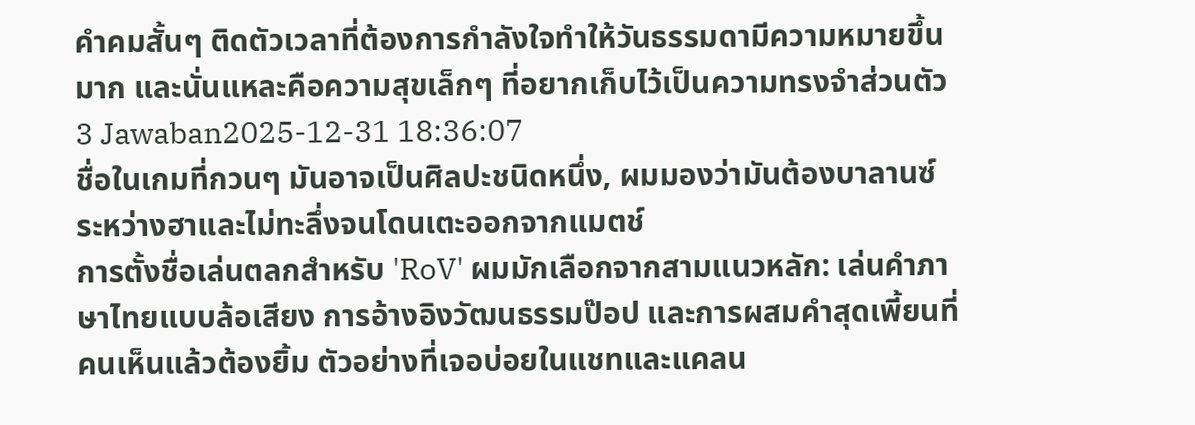คำคมสั้นๆ ติดตัวเวลาที่ต้องการกำลังใจทำให้วันธรรมดามีความหมายขึ้นมาก และนั่นแหละคือความสุขเล็กๆ ที่อยากเก็บไว้เป็นความทรงจำส่วนตัว
3 Jawaban2025-12-31 18:36:07
ชื่อในเกมที่กวนๆ มันอาจเป็นศิลปะชนิดหนึ่ง, ผมมองว่ามันต้องบาลานซ์ระหว่างฮาและไม่ทะลึ่งจนโดนเตะออกจากแมตช์
การตั้งชื่อเล่นตลกสำหรับ 'RoV' ผมมักเลือกจากสามแนวหลัก: เล่นคำภาษาไทยแบบล้อเสียง การอ้างอิงวัฒนธรรมป๊อป และการผสมคำสุดเพี้ยนที่คนเห็นแล้วต้องยิ้ม ตัวอย่างที่เจอบ่อยในแชทและแคลน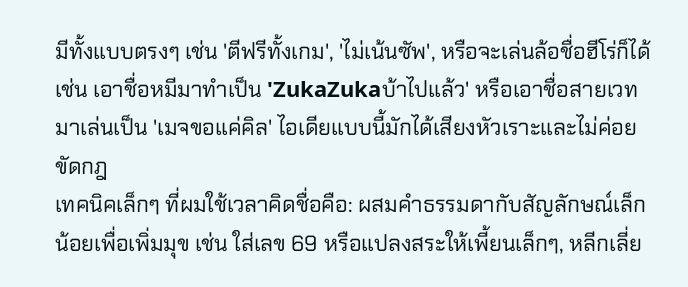มีทั้งแบบตรงๆ เช่น 'ตีฟรีทั้งเกม', 'ไม่เน้นซัพ', หรือจะเล่นล้อชื่อฮีโร่ก็ได้ เช่น เอาชื่อหมีมาทำเป็น 'ZukaZukaบ้าไปแล้ว' หรือเอาชื่อสายเวทมาเล่นเป็น 'เมจขอแค่คิล' ไอเดียแบบนี้มักได้เสียงหัวเราะและไม่ค่อยขัดกฎ
เทคนิคเล็กๆ ที่ผมใช้เวลาคิดชื่อคือ: ผสมคำธรรมดากับสัญลักษณ์เล็กน้อยเพื่อเพิ่มมุข เช่น ใส่เลข 69 หรือแปลงสระให้เพี้ยนเล็กๆ, หลีกเลี่ย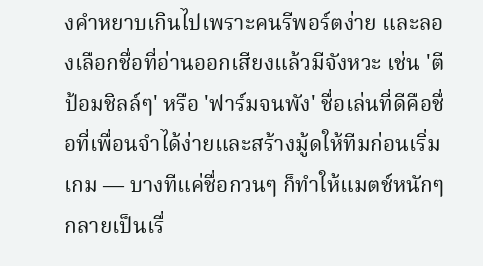งคำหยาบเกินไปเพราะคนรีพอร์ตง่าย และลองเลือกชื่อที่อ่านออกเสียงแล้วมีจังหวะ เช่น 'ตีป้อมชิลล์ๆ' หรือ 'ฟาร์มจนพัง' ชื่อเล่นที่ดีคือชื่อที่เพื่อนจำได้ง่ายและสร้างมู้ดให้ทีมก่อนเริ่มเกม — บางทีแค่ชื่อกวนๆ ก็ทำให้แมตช์หนักๆ กลายเป็นเรื่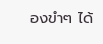องขำๆ ได้